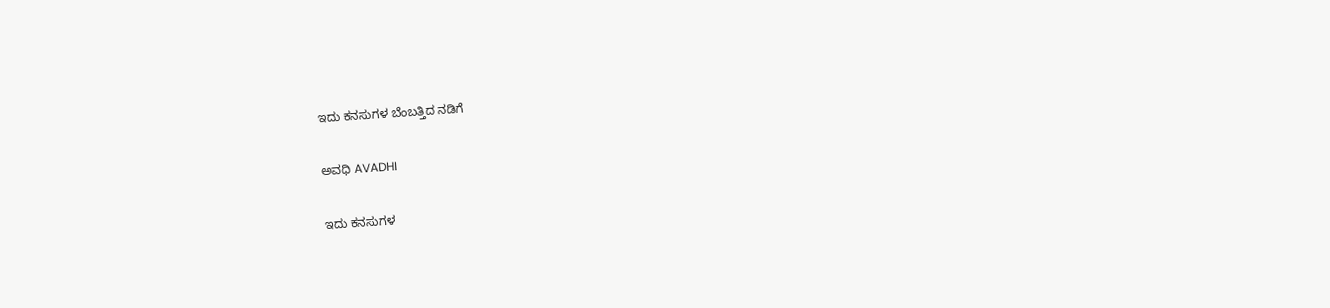ಇದು ಕನಸುಗಳ ಬೆಂಬತ್ತಿದ ನಡಿಗೆ‍

ಅವಧಿ AVADHI

ಇದು ಕನಸುಗಳ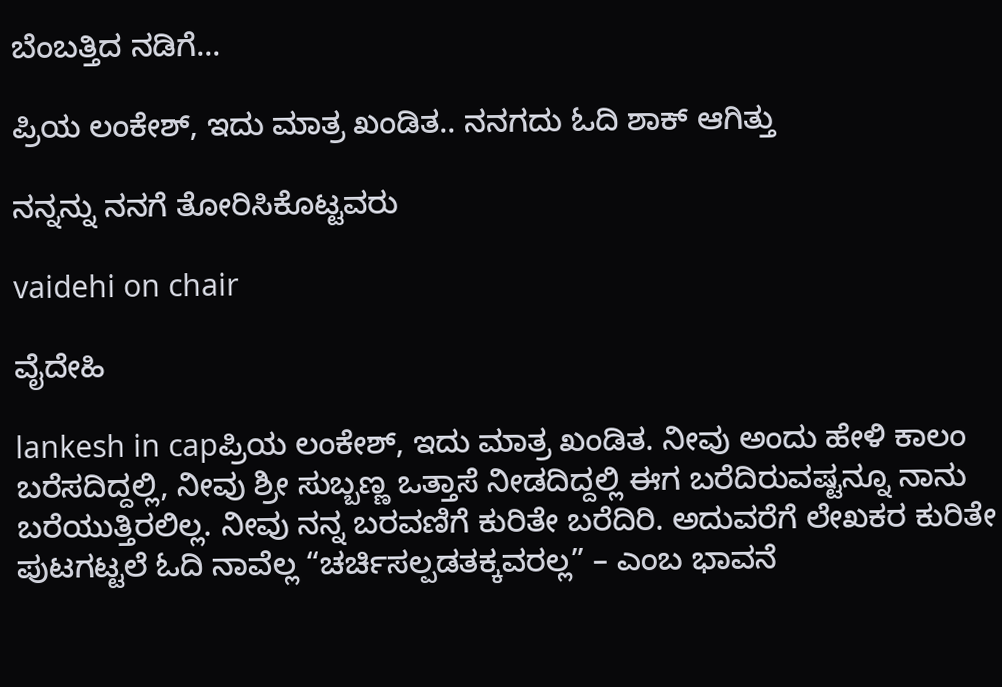ಬೆಂಬತ್ತಿದ ನಡಿಗೆ...

ಪ್ರಿಯ ಲಂಕೇಶ್, ಇದು ಮಾತ್ರ ಖಂಡಿತ.. ನನಗದು ಓದಿ ಶಾಕ್ ಆಗಿತ್ತು

ನನ್ನನ್ನು ನನಗೆ ತೋರಿಸಿಕೊಟ್ಟವರು

vaidehi on chair

ವೈದೇಹಿ

lankesh in capಪ್ರಿಯ ಲಂಕೇಶ್, ಇದು ಮಾತ್ರ ಖಂಡಿತ. ನೀವು ಅಂದು ಹೇಳಿ ಕಾಲಂ ಬರೆಸದಿದ್ದಲ್ಲಿ, ನೀವು ಶ್ರೀ ಸುಬ್ಬಣ್ಣ ಒತ್ತಾಸೆ ನೀಡದಿದ್ದಲ್ಲಿ ಈಗ ಬರೆದಿರುವಷ್ಟನ್ನೂ ನಾನು ಬರೆಯುತ್ತಿರಲಿಲ್ಲ. ನೀವು ನನ್ನ ಬರವಣಿಗೆ ಕುರಿತೇ ಬರೆದಿರಿ. ಅದುವರೆಗೆ ಲೇಖಕರ ಕುರಿತೇ ಪುಟಗಟ್ಟಲೆ ಓದಿ ನಾವೆಲ್ಲ “ಚರ್ಚಿಸಲ್ಪಡತಕ್ಕವರಲ್ಲ” – ಎಂಬ ಭಾವನೆ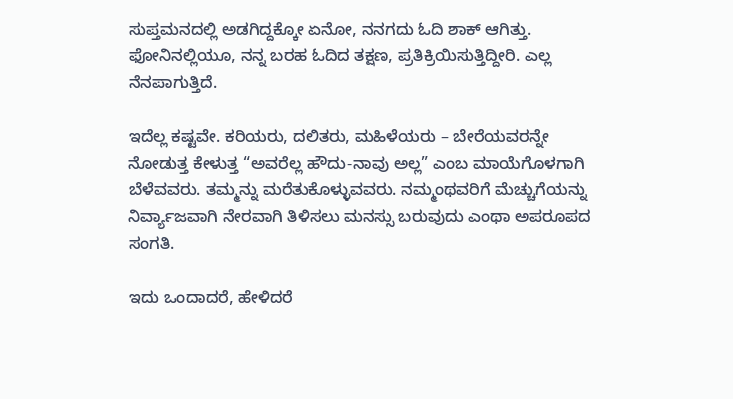ಸುಪ್ತಮನದಲ್ಲಿ ಅಡಗಿದ್ದಕ್ಕೋ ಏನೋ, ನನಗದು ಓದಿ ಶಾಕ್ ಆಗಿತ್ತು. ಫೋನಿನಲ್ಲಿಯೂ, ನನ್ನ ಬರಹ ಓದಿದ ತಕ್ಷಣ, ಪ್ರತಿಕ್ರಿಯಿಸುತ್ತಿದ್ದೀರಿ. ಎಲ್ಲ ನೆನಪಾಗುತ್ತಿದೆ.

ಇದೆಲ್ಲ ಕಷ್ಟವೇ. ಕರಿಯರು, ದಲಿತರು, ಮಹಿಳೆಯರು – ಬೇರೆಯವರನ್ನೇ ನೋಡುತ್ತ ಕೇಳುತ್ತ “ಅವರೆಲ್ಲ ಹೌದು-ನಾವು ಅಲ್ಲ” ಎಂಬ ಮಾಯೆಗೊಳಗಾಗಿ ಬೆಳೆವವರು. ತಮ್ಮನ್ನು ಮರೆತುಕೊಳ್ಳುವವರು. ನಮ್ಮಂಥವರಿಗೆ ಮೆಚ್ಚುಗೆಯನ್ನು ನಿರ್ವ್ಯಾಜವಾಗಿ ನೇರವಾಗಿ ತಿಳಿಸಲು ಮನಸ್ಸು ಬರುವುದು ಎಂಥಾ ಅಪರೂಪದ ಸಂಗತಿ.

ಇದು ಒಂದಾದರೆ, ಹೇಳಿದರೆ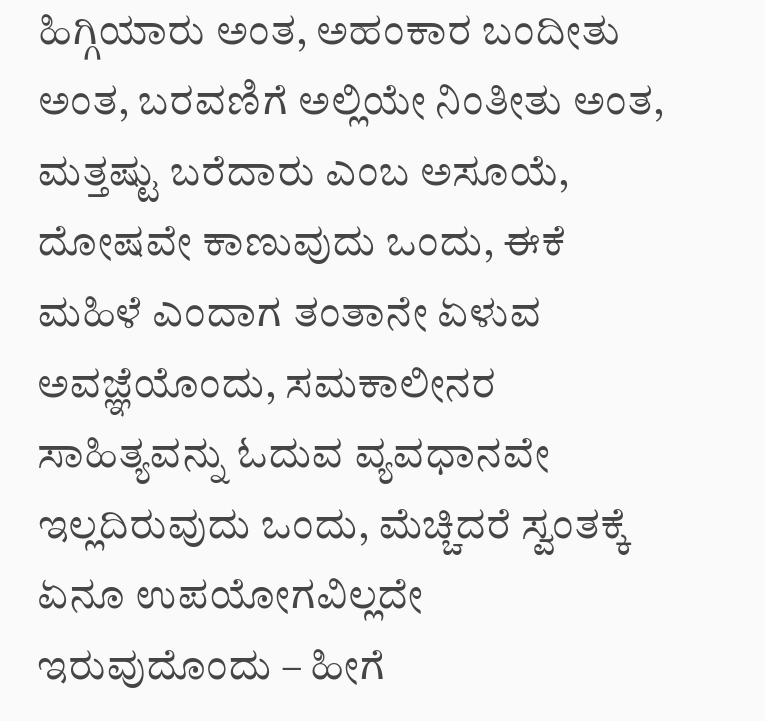ಹಿಗ್ಗಿಯಾರು ಅಂತ, ಅಹಂಕಾರ ಬಂದೀತು ಅಂತ, ಬರವಣಿಗೆ ಅಲ್ಲಿಯೇ ನಿಂತೀತು ಅಂತ, ಮತ್ತಷ್ಟು ಬರೆದಾರು ಎಂಬ ಅಸೂಯೆ, ದೋಷವೇ ಕಾಣುವುದು ಒಂದು, ಈಕೆ ಮಹಿಳೆ ಎಂದಾಗ ತಂತಾನೇ ಏಳುವ ಅವಜ್ಞೆಯೊಂದು, ಸಮಕಾಲೀನರ ಸಾಹಿತ್ಯವನ್ನು ಓದುವ ವ್ಯವಧಾನವೇ ಇಲ್ಲದಿರುವುದು ಒಂದು, ಮೆಚ್ಚಿದರೆ ಸ್ವಂತಕ್ಕೆ ಏನೂ ಉಪಯೋಗವಿಲ್ಲದೇ ಇರುವುದೊಂದು – ಹೀಗೆ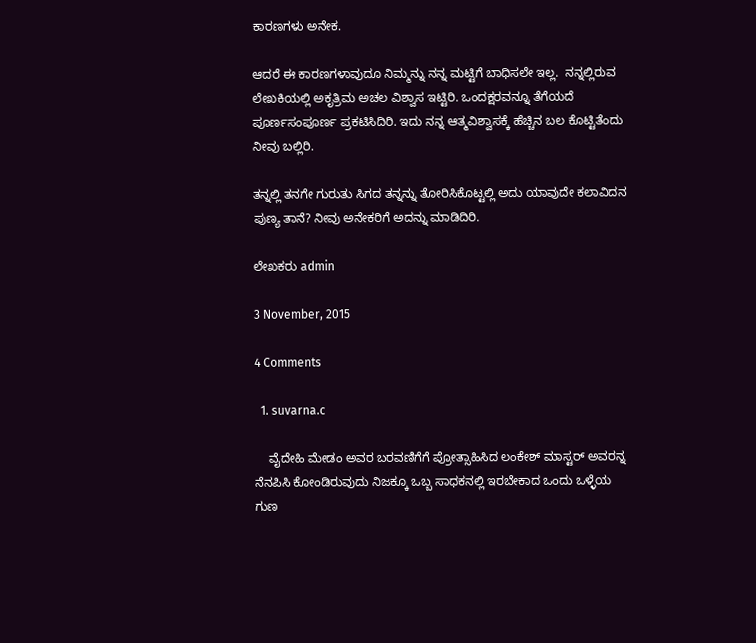ಕಾರಣಗಳು ಅನೇಕ.

ಆದರೆ ಈ ಕಾರಣಗಳಾವುದೂ ನಿಮ್ಮನ್ನು ನನ್ನ ಮಟ್ಟಿಗೆ ಬಾಧಿಸಲೇ ಇಲ್ಲ.  ನನ್ನಲ್ಲಿರುವ ಲೇಖಕಿಯಲ್ಲಿ ಅಕೃತ್ರಿಮ ಅಚಲ ವಿಶ್ವಾಸ ಇಟ್ಟಿರಿ. ಒಂದಕ್ಷರವನ್ನೂ ತೆಗೆಯದೆ ಪೂರ್ಣಸಂಪೂರ್ಣ ಪ್ರಕಟಿಸಿದಿರಿ. ಇದು ನನ್ನ ಆತ್ಮವಿಶ್ವಾಸಕ್ಕೆ ಹೆಚ್ಚಿನ ಬಲ ಕೊಟ್ಟಿತೆಂದು ನೀವು ಬಲ್ಲಿರಿ.

ತನ್ನಲ್ಲಿ ತನಗೇ ಗುರುತು ಸಿಗದ ತನ್ನನ್ನು ತೋರಿಸಿಕೊಟ್ಟಲ್ಲಿ ಅದು ಯಾವುದೇ ಕಲಾವಿದನ ಪುಣ್ಯ ತಾನೆ? ನೀವು ಅನೇಕರಿಗೆ ಅದನ್ನು ಮಾಡಿದಿರಿ.

ಲೇಖಕರು admin

3 November, 2015

4 Comments

  1. suvarna.c

    ವೈದೇಹಿ ಮೇಡಂ ಅವರ ಬರವಣಿಗೆಗೆ ಪ್ರೋತ್ಸಾಹಿಸಿದ ಲಂಕೇಶ್ ಮಾಸ್ಟರ್ ಅವರನ್ನ ನೆನಪಿಸಿ ಕೋಂಡಿರುವುದು ನಿಜಕ್ಕೂ ಒಬ್ಬ ಸಾಧಕನಲ್ಲಿ ಇರಬೇಕಾದ ಒಂದು ಒಳ್ಳೆಯ ಗುಣ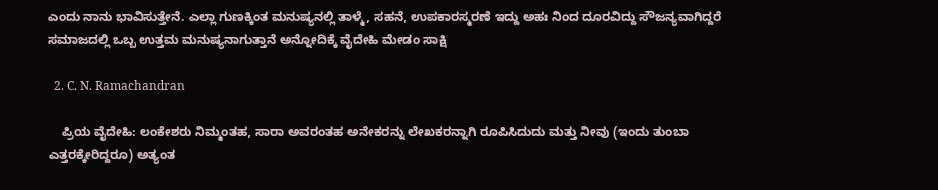ಎಂದು ನಾನು ಭಾವಿಸುತ್ತೇನೆ. ಎಲ್ಲಾ ಗುಣಕ್ಕಿಂತ ಮನುಷ್ಯನಲ್ಲಿ ತಾಳ್ಮೆ, ಸಹನೆ, ಉಪಕಾರಸ್ಮರಣೆ ಇದ್ದು ಅಹಃ ನಿಂದ ದೂರವಿದ್ದು ಸೌಜನ್ಯವಾಗಿದ್ದರೆ ಸಮಾಜದಲ್ಲಿ ಒಬ್ಬ ಉತ್ತಮ ಮನುಷ್ಯನಾಗುತ್ತಾನೆ ಅನ್ನೋದಿಕ್ಕೆ ವೈದೇಹಿ ಮೇಡಂ ಸಾಕ್ಷಿ

  2. C. N. Ramachandran

    ಪ್ರಿಯ ವೈದೇಹಿ: ಲಂಕೇಶರು ನಿಮ್ಮಂತಹ, ಸಾರಾ ಅವರಂತಹ ಅನೇಕರನ್ನು ಲೇಖಕರನ್ನಾಗಿ ರೂಪಿಸಿದುದು ಮತ್ತು ನೀವು (ಇಂದು ತುಂಬಾ ಎತ್ತರಕ್ಕೇರಿದ್ದರೂ) ಅತ್ಯಂತ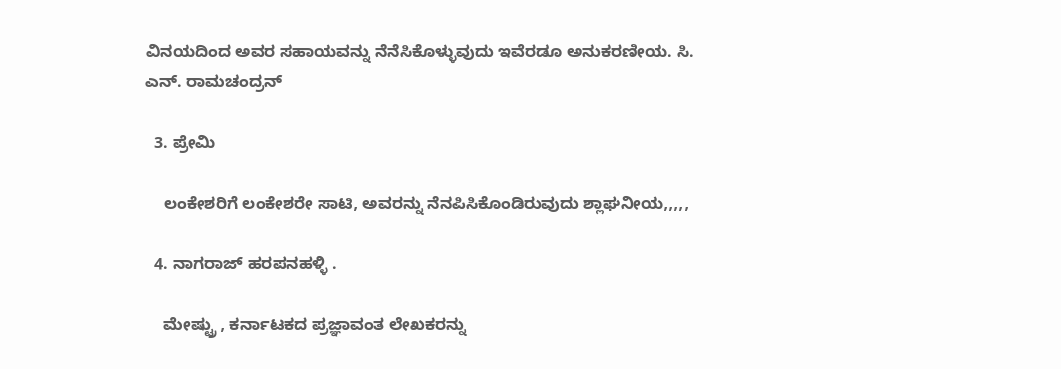ವಿನಯದಿಂದ ಅವರ ಸಹಾಯವನ್ನು ನೆನೆಸಿಕೊಳ್ಳುವುದು ಇವೆರಡೂ ಅನುಕರಣೀಯ. ಸಿ. ಎನ್. ರಾಮಚಂದ್ರನ್

  3. ಪ್ರೇಮಿ

    ಲಂಕೇಶರಿಗೆ ಲಂಕೇಶರೇ ಸಾಟಿ, ಅವರನ್ನು ನೆನಪಿಸಿಕೊಂಡಿರುವುದು ಶ್ಲಾಘನೀಯ,,,,,

  4. ನಾಗರಾಜ್ ಹರಪನಹಳ್ಳಿ .

    ಮೇಷ್ಟ್ರು , ಕರ್ನಾಟಕದ ಪ್ರಜ್ಞಾವಂತ ಲೇಖಕರನ್ನು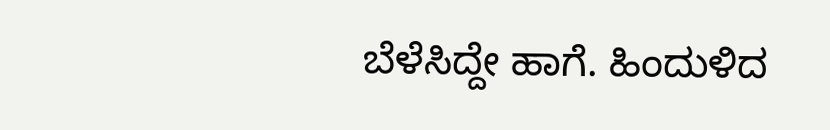ಬೆಳೆಸಿದ್ದೇ ಹಾಗೆ. ಹಿಂದುಳಿದ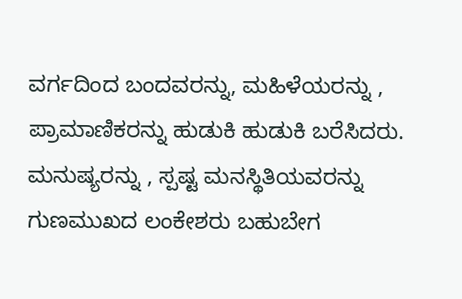ವರ್ಗದಿಂದ ಬಂದವರನ್ನು, ಮಹಿಳೆಯರನ್ನು , ಪ್ರಾಮಾಣಿಕರನ್ನು ಹುಡುಕಿ ಹುಡುಕಿ ಬರೆಸಿದರು. ಮನುಷ್ಯರನ್ನು , ಸ್ಪಷ್ಟ ಮನಸ್ಥಿತಿಯವರನ್ನು ಗುಣಮುಖದ ಲಂಕೇಶರು ಬಹುಬೇಗ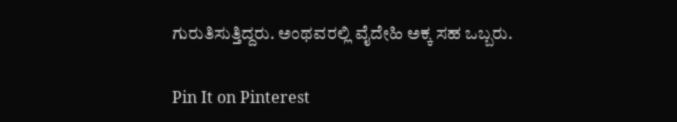ಗುರುತಿಸುತ್ತಿದ್ದರು. ಅಂಥವರಲ್ಲಿ ವೈದೇಹಿ ಅಕ್ಕ ಸಹ ಒಬ್ಬರು.

Pin It on Pinterest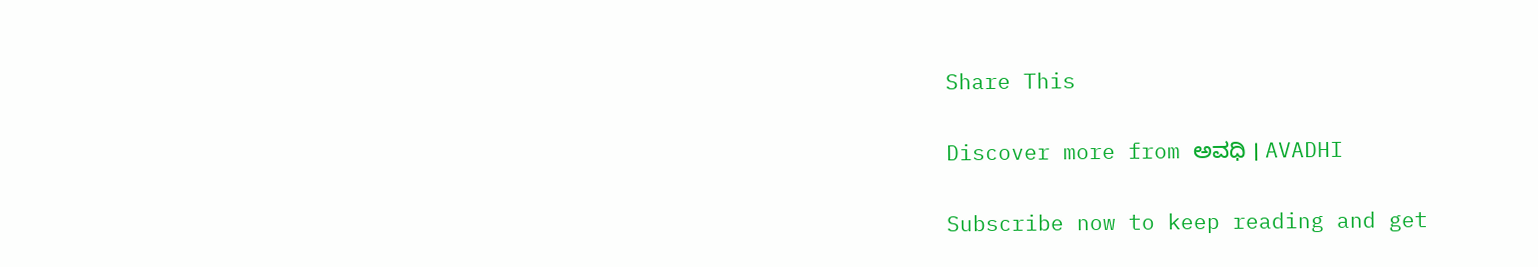Share This

Discover more from ಅವಧಿ । AVADHI

Subscribe now to keep reading and get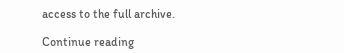access to the full archive.

Continue reading